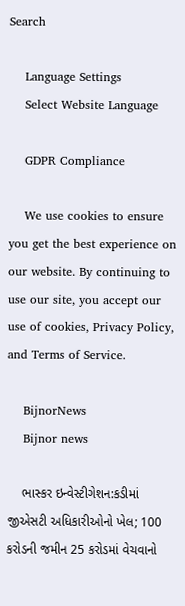Search

    Language Settings
    Select Website Language

    GDPR Compliance

    We use cookies to ensure you get the best experience on our website. By continuing to use our site, you accept our use of cookies, Privacy Policy, and Terms of Service.

    BijnorNews
    Bijnor news

    ભાસ્કર ઇન્વેસ્ટીગેશન:કડીમાં જીએસટી અધિકારીઓનો ખેલ; 100 કરોડની જમીન 25 કરોડમાં વેચવાનો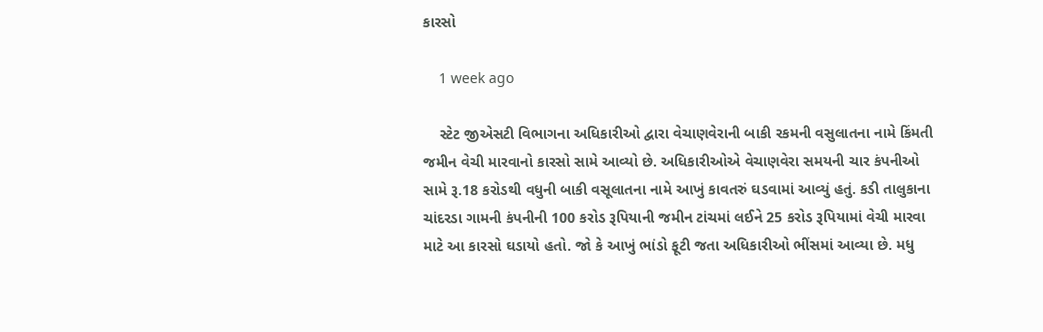કારસો

    1 week ago

    સ્ટેટ જીએસટી વિભાગના અધિકારીઓ દ્વારા વેચાણવેરાની બાકી રકમની વસુલાતના નામે કિંમતી જમીન વેચી મારવાનો કારસો સામે આવ્યો છે. અધિકારીઓએ વેચાણવેરા સમયની ચાર કંપનીઓ સામે રૂ.18 કરોડથી વધુની બાકી વસૂલાતના નામે આખું કાવતરું ઘડવામાં આવ્યું હતું. કડી તાલુકાના ચાંદરડા ગામની કંપનીની 100 કરોડ રૂપિયાની જમીન ટાંચમાં લઈને 25 કરોડ રૂપિયામાં વેચી મારવા માટે આ કારસો ઘડાયો હતો. જો કે આખું ભાંડો ફૂટી જતા અધિકારીઓ ભીંસમાં આવ્યા છે. મધુ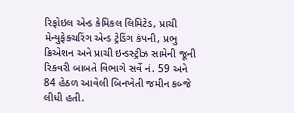રિફોઇલ એન્ડ કેમિકલ લિમિટેડ, પ્રાચી મેન્યુફેક્ચરિંગ એન્ડ ટ્રેડિંગ કંપની, પ્રભુ ક્રિએશન અને પ્રાચી ઇન્ડસ્ટ્રીઝ સામેની જૂની રિકવરી બાબતે વિભાગે સર્વે નં. 59 અને 84 હેઠળ આવેલી બિનખેતી જમીન કબ્જે લીધી હતી.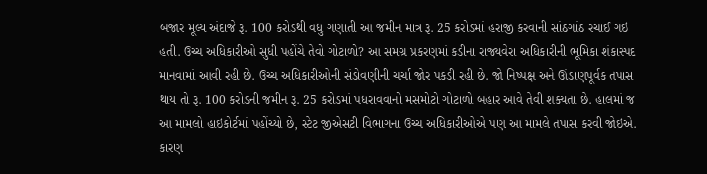બજાર મૂલ્ય અંદાજે રૂ. 100 કરોડથી વધુ ગણાતી આ જમીન માત્ર રૂ. 25 કરોડમાં હરાજી કરવાની સાંઠગાંઠ રચાઈ ગઇ હતી. ઉચ્ચ અધિકારીઓ સુધી પહોંચે તેવો ગોટાળો? આ સમગ્ર પ્રકરણમાં કડીના રાજ્યવેરા અધિકારીની ભૂમિકા શંકાસ્પદ માનવામાં આવી રહી છે. ઉચ્ચ અધિકારીઓની સંડોવણીની ચર્ચા જોર પકડી રહી છે. જો નિષ્પક્ષ અને ઊંડાણપૂર્વક તપાસ થાય તો રૂ. 100 કરોડની જમીન રૂ. 25 કરોડમાં પધરાવવાનો મસમોટો ગોટાળો બહાર આવે તેવી શક્યતા છે. હાલમાં જ આ મામલો હાઇકોર્ટમાં પહોંચ્યો છે, સ્ટેટ જીએસટી વિભાગના ઉચ્ચ અધિકારીઓએ પણ આ મામલે તપાસ કરવી જોઇએ. કારણ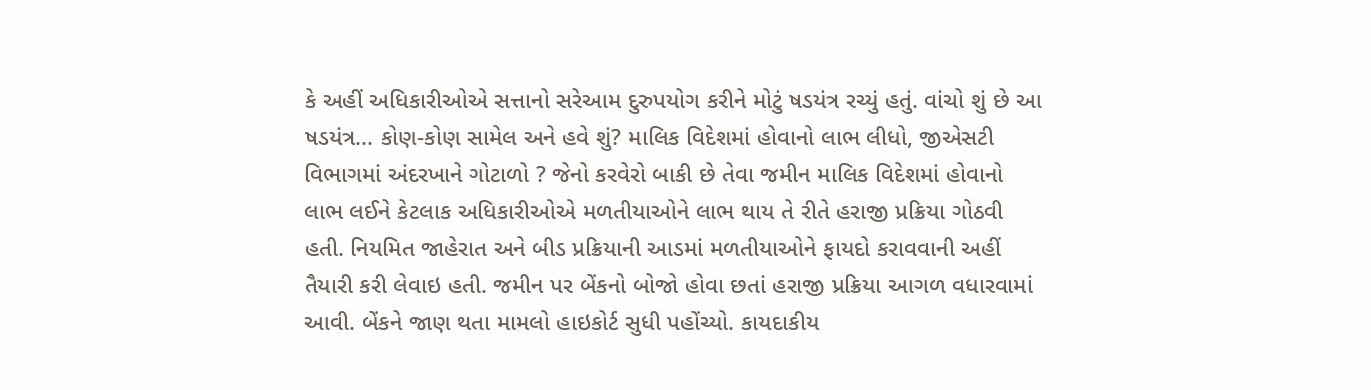કે અહીં અધિકારીઓએ સત્તાનો સરેઆમ દુરુપયોગ કરીને મોટું ષડયંત્ર રચ્યું હતું. વાંચો શું છે આ ષડયંત્ર... કોણ-કોણ સામેલ અને હવે શું? માલિક વિદેશમાં હોવાનો લાભ લીધો, જીએસટી વિભાગમાં અંદરખાને ગોટાળો ? જેનો કરવેરો બાકી છે તેવા જમીન માલિક વિદેશમાં હોવાનો લાભ લઈને કેટલાક અધિકારીઓએ મળતીયાઓને લાભ થાય તે રીતે હરાજી પ્રક્રિયા ગોઠવી હતી. નિયમિત જાહેરાત અને બીડ પ્રક્રિયાની આડમાં મળતીયાઓને ફાયદો કરાવવાની અહીં તૈયારી કરી લેવાઇ હતી. જમીન પર બેંકનો બોજો હોવા છતાં હરાજી પ્રક્રિયા આગળ વધારવામાં આવી. બેંકને જાણ થતા મામલો હાઇકોર્ટ સુધી પહોંચ્યો. કાયદાકીય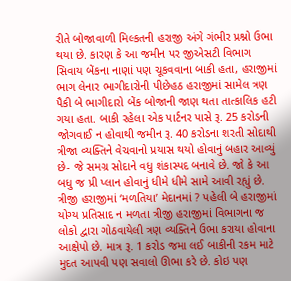રીતે બોજાવાળી મિલ્કતની હરાજી અંગે ગંભીર પ્રશ્નો ઉભા થયા છે. કારણ કે આ જમીન પર જીએસટી વિભાગ સિવાય બેંકના નાણાં પણ ચૂકવવાના બાકી હતા, હરાજીમાં ભાગ લેનાર ભાગીદારોની પીછેહઠ હરાજીમાં સામેલ ત્રણ પૈકી બે ભાગીદારો બેંક બોજાની જાણ થતા તાત્કાલિક હટી ગયા હતા. બાકી રહેલા એક પાર્ટનર પાસે રૂ. 25 કરોડની જોગવાઈ ન હોવાથી જમીન રૂ. 40 કરોડના શરતી સોદાથી ત્રીજા વ્યક્તિને વેચવાનો પ્રયાસ થયો હોવાનું બહાર આવ્યું છે- જે સમગ્ર સોદાને વધુ શંકાસ્પદ બનાવે છે. જો કે આ બધુ જ પ્રી પ્લાન હોવાનું ધીમે ધીમે સામે આવી રહ્યું છે. ત્રીજી હરાજીમાં ‘મળતિયા’ મેદાનમાં ? પહેલી બે હરાજીમાં યોગ્ય પ્રતિસાદ ન મળતા ત્રીજી હરાજીમાં વિભાગના જ લોકો દ્વારા ગોઠવાયેલી ત્રણ વ્યક્તિને ઉભા કરાયા હોવાના આક્ષેપો છે. માત્ર રૂ. 1 કરોડ જમા લઈ બાકીની રકમ માટે મુદત આપવી પણ સવાલો ઊભા કરે છે. કોઇ પણ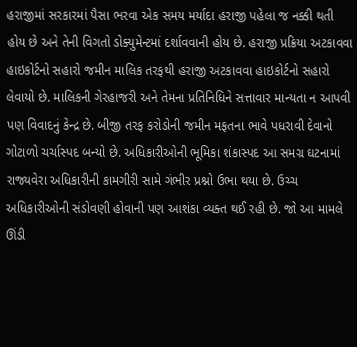હરાજીમાં સરકારમાં પૈસા ભરવા એક સમય મર્યાદા હરાજી પહેલા જ નક્કી થતી હોય છે અને તેની વિગતો ડોક્યુમેન્ટમાં દર્શાવવાની હોય છે. હરાજી પ્રક્રિયા અટકાવવા હાઇકોર્ટનો સહારો જમીન માલિક તરફથી હરાજી અટકાવવા હાઇકોર્ટનો સહારો લેવાયો છે. માલિકની ગેરહાજરી અને તેમના પ્રતિનિધિને સત્તાવાર માન્યતા ન આપવી પણ વિવાદનું કેન્દ્ર છે. બીજી તરફ કરોડોની જમીન મફતના ભાવે પધરાવી દેવાનો ગોટાળો ચર્ચાસ્પદ બન્યો છે. અધિકારીઓની ભૂમિકા શંકાસ્પદ આ સમગ્ર ઘટનામાં રાજ્યવેરા અધિકારીની કામગીરી સામે ગંભીર પ્રશ્નો ઉભા થયા છે. ઉચ્ચ અધિકારીઓની સંડોવણી હોવાની પણ આશંકા વ્યક્ત થઈ રહી છે. જો આ મામલે ઊંડી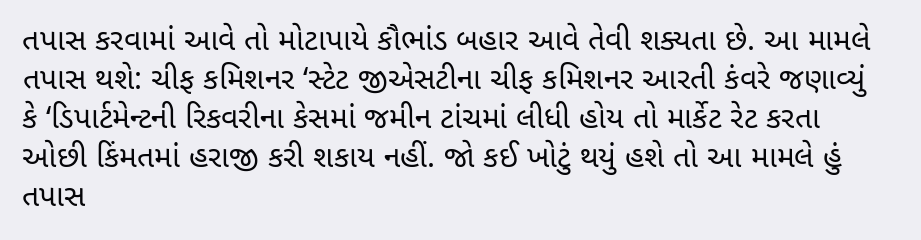તપાસ કરવામાં આવે તો મોટાપાયે કૌભાંડ બહાર આવે તેવી શક્યતા છે. આ મામલે તપાસ થશે: ચીફ કમિશનર ‘સ્ટેટ જીએસટીના ચીફ કમિશનર આરતી કંવરે જણાવ્યું કે ‘ડિપાર્ટમેન્ટની રિકવરીના કેસમાં જમીન ટાંચમાં લીધી હોય તો માર્કેટ રેટ કરતા ઓછી કિંમતમાં હરાજી કરી શકાય નહીં. જો કઈ ખોટું થયું હશે તો આ મામલે હું તપાસ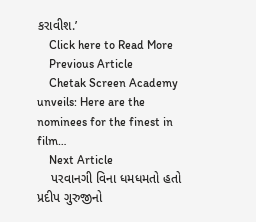કરાવીશ.’
    Click here to Read More
    Previous Article
    Chetak Screen Academy unveils: Here are the nominees for the finest in film…
    Next Article
    પરવાનગી વિના ધમધમતો હતો પ્રદીપ ગુરુજીનો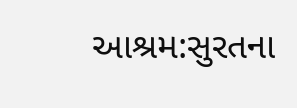આશ્રમ:સુરતના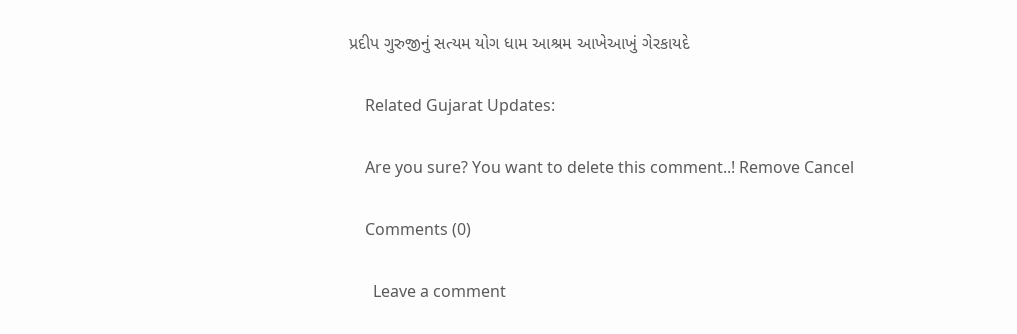પ્રદીપ ગુરુજીનું સત્યમ યોગ ધામ આશ્રમ આખેઆખું ગેરકાયદે

    Related Gujarat Updates:

    Are you sure? You want to delete this comment..! Remove Cancel

    Comments (0)

      Leave a comment